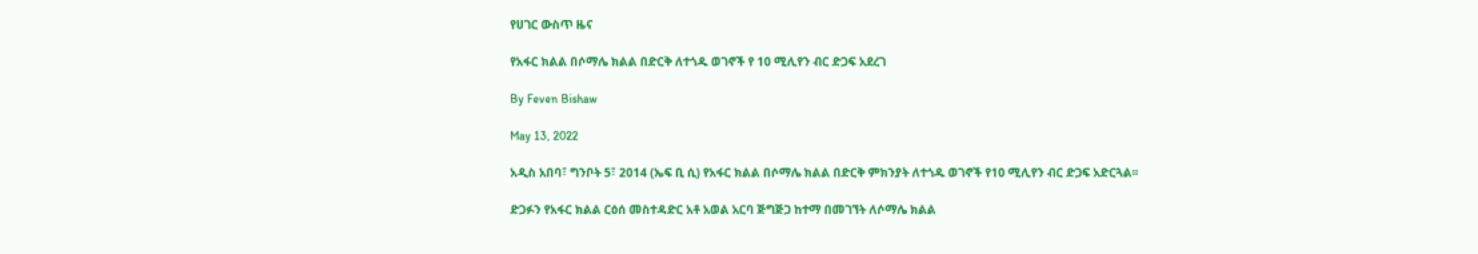የሀገር ውስጥ ዜና

የአፋር ክልል በሶማሌ ክልል በድርቅ ለተጎዱ ወገኖች የ 10 ሚሊየን ብር ድጋፍ አደረገ

By Feven Bishaw

May 13, 2022

አዲስ አበባ፣ ግንቦት 5፣ 2014 (ኤፍ ቢ ሲ) የአፋር ክልል በሶማሌ ክልል በድርቅ ምክንያት ለተጎዱ ወገኖች የ10 ሚሊየን ብር ድጋፍ አድርጓል፡፡

ድጋፉን የአፋር ክልል ርዕሰ መስተዳድር አቶ አወል አርባ ጅግጅጋ ከተማ በመገኘት ለሶማሌ ክልል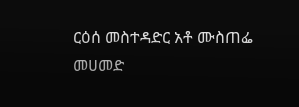ርዕሰ መስተዳድር አቶ ሙስጠፌ መሀመድ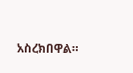አስረክበዋል።